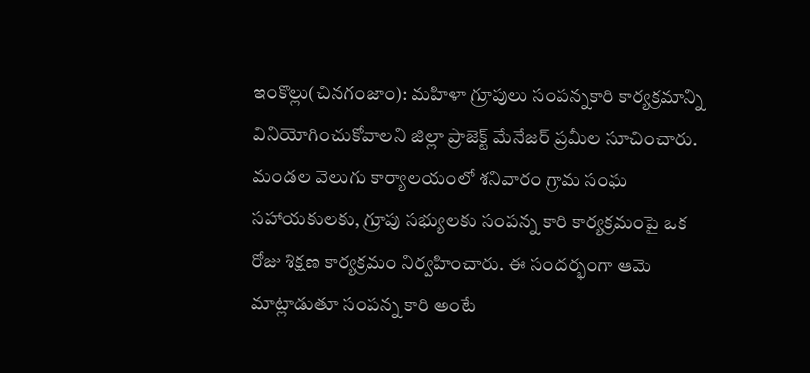ఇంకొల్లు(చినగంజాం): మహిళా గ్రూపులు సంపన్నకారి కార్యక్రమాన్ని వినియోగించుకోవాలని జిల్లా ప్రాజెక్ట్ మేనేజర్ ప్రమీల సూచించారు. మండల వెలుగు కార్యాలయంలో శనివారం గ్రామ సంఘ సహాయకులకు, గ్రూపు సభ్యులకు సంపన్న కారి కార్యక్రమంపై ఒక రోజు శిక్షణ కార్యక్రమం నిర్వహించారు. ఈ సందర్భంగా ఆమె మాట్లాడుతూ సంపన్న కారి అంటే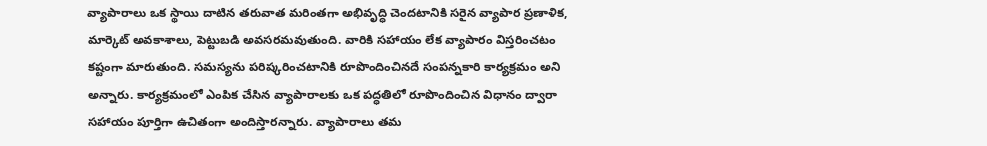వ్యాపారాలు ఒక స్థాయి దాటిన తరువాత మరింతగా అభివృద్ధి చెందటానికి సరైన వ్యాపార ప్రణాళిక, మార్కెట్ అవకాశాలు, పెట్టుబడి అవసరమవుతుంది. వారికి సహాయం లేక వ్యాపారం విస్తరించటం కష్టంగా మారుతుంది. సమస్యను పరిష్కరించటానికి రూపొందించినదే సంపన్నకారి కార్యక్రమం అని అన్నారు. కార్యక్రమంలో ఎంపిక చేసిన వ్యాపారాలకు ఒక పద్ధతిలో రూపొందించిన విధానం ద్వారా సహాయం పూర్తిగా ఉచితంగా అందిస్తారన్నారు. వ్యాపారాలు తమ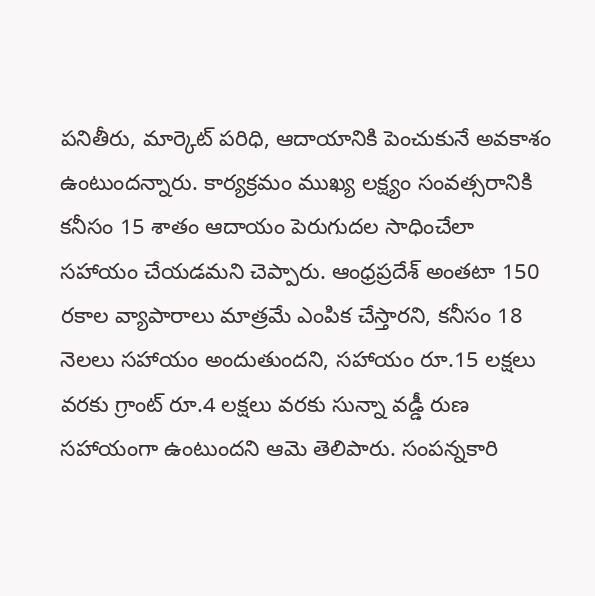పనితీరు, మార్కెట్ పరిధి, ఆదాయానికి పెంచుకునే అవకాశం ఉంటుందన్నారు. కార్యక్రమం ముఖ్య లక్ష్యం సంవత్సరానికి కనీసం 15 శాతం ఆదాయం పెరుగుదల సాధించేలా సహాయం చేయడమని చెప్పారు. ఆంధ్రప్రదేశ్ అంతటా 150 రకాల వ్యాపారాలు మాత్రమే ఎంపిక చేస్తారని, కనీసం 18 నెలలు సహాయం అందుతుందని, సహాయం రూ.15 లక్షలు వరకు గ్రాంట్ రూ.4 లక్షలు వరకు సున్నా వడ్డీ రుణ సహాయంగా ఉంటుందని ఆమె తెలిపారు. సంపన్నకారి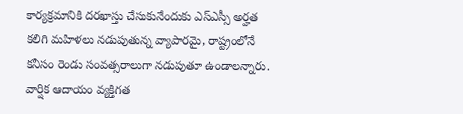కార్యక్రమానికి దరఖాస్తు చేసుకునేందుకు ఎస్ఎస్సీ అర్హత కలిగి మహిళలు నడుపుతున్న వ్యాపారమై, రాష్ట్రంలోనే కనీసం రెండు సంవత్సరాలుగా నడుపుతూ ఉండాలన్నారు. వార్షిక ఆదాయం వ్యక్తిగత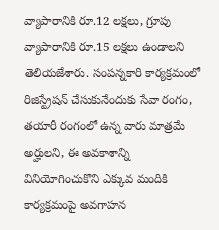వ్యాపారానికి రూ.12 లక్షలు, గ్రూపు వ్యాపారానికి రూ.15 లక్షలు ఉండాలని తెలియజేశారు. సంపన్నకారి కార్యక్రమంలో రిజిస్ట్రేషన్ చేసుకునేందుకు సేవా రంగం, తయారీ రంగంలో ఉన్న వారు మాత్రమే అర్హులని, ఈ అవకాశాన్ని వినియోగించుకొని ఎక్కువ మందికి కార్యక్రమంపై అవగాహన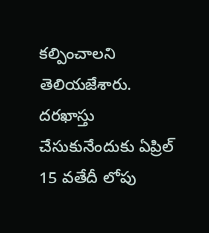కల్పించాలని తెలియజేశారు. దరఖాస్తు చేసుకునేందుకు ఏప్రిల్ 15 వతేదీ లోపు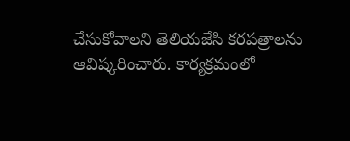చేసుకోవాలని తెలియజేసి కరపత్రాలను ఆవిష్కరించారు. కార్యక్రమంలో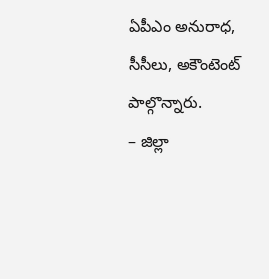ఏపీఎం అనురాధ, సీసీలు, అకౌంటెంట్ పాల్గొన్నారు.
– జిల్లా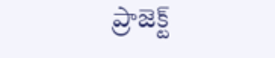ప్రాజెక్ట్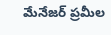మేనేజర్ ప్రమీల